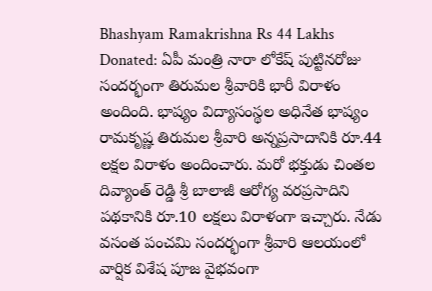Bhashyam Ramakrishna Rs 44 Lakhs Donated: ఏపీ మంత్రి నారా లోకేష్ పుట్టినరోజు సందర్భంగా తిరుమల శ్రీవారికి భారీ విరాళం అందింది. భాష్యం విద్యాసంస్థల అధినేత భాష్యం రామకృష్ణ తిరుమల శ్రీవారి అన్నప్రసాదానికి రూ.44 లక్షల విరాళం అందించారు. మరో భక్తుడు చింతల దివ్యాంత్ రెడ్డి శ్రీ బాలాజీ ఆరోగ్య వరప్రసాదిని పథకానికి రూ.10 లక్షలు విరాళంగా ఇచ్చారు. నేడు వసంత పంచమి సందర్భంగా శ్రీవారి ఆలయంలో వార్షిక విశేష పూజ వైభవంగా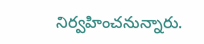నిర్వహించనున్నారు.